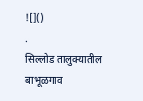![]()
.
सिल्लोड तालुक्यातील बाभूळगाव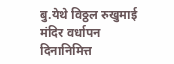बु.येथे विठ्ठल रुखुमाई मंदिर वर्धापन दिनानिमित्त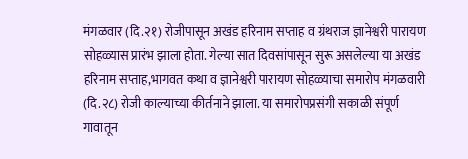मंगळवार (दि.२१) रोजीपासून अखंड हरिनाम सप्ताह व ग्रंथराज ज्ञानेश्वरी पारायण सोहळ्यास प्रारंभ झाला होता. गेल्या सात दिवसांपासून सुरू असलेल्या या अखंड हरिनाम सप्ताह,भागवत कथा व ज्ञानेश्वरी पारायण सोहळ्याचा समारोप मंगळवारी (दि.२८) रोजी काल्याच्या कीर्तनाने झाला. या समारोपप्रसंगी सकाळी संपूर्ण गावातून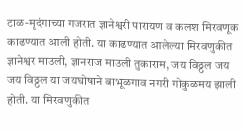टाळ-मृदंगाच्या गजरात ज्ञानेश्वरी पारायण व कलश मिरवणूक काढण्यात आली होती. या काढण्यात आलेल्या मिरवणुकीत ज्ञानेश्वर माउली, ज्ञानराज माउली तुकाराम, जय विठ्ठल जय जय विठ्ठल या जयघोषाने बाभूळगाव नगरी गोकुळमय झाली होती. या मिरवणुकीत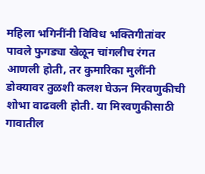महिला भगिनींनी विविध भक्तिगीतांवर पावले फुगड्या खेळून चांगलीच रंगत आणली होती, तर कुमारिका मुलींनी डोक्यावर तुळशी कलश घेऊन मिरवणुकीची शोभा वाढवली होती. या मिरवणुकीसाठी गावातील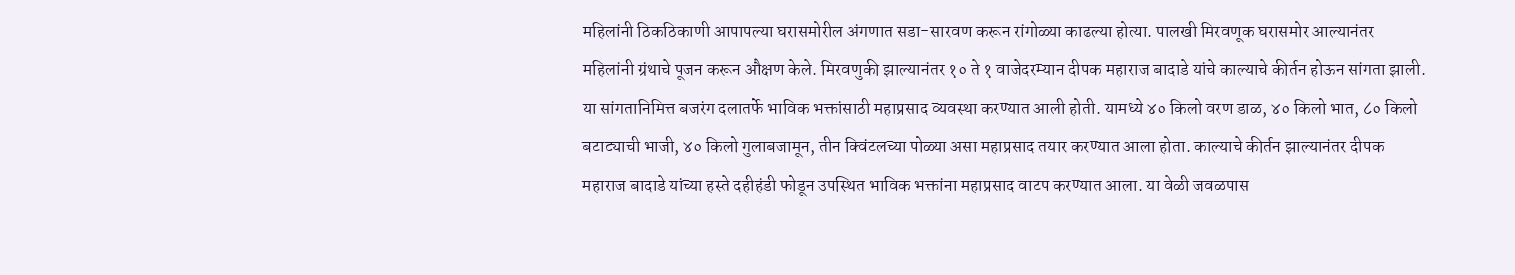महिलांनी ठिकठिकाणी आपापल्या घरासमोरील अंगणात सडा-सारवण करून रांगोळ्या काढल्या होत्या. पालखी मिरवणूक घरासमोर आल्यानंतर महिलांनी ग्रंथाचे पूजन करून औक्षण केले. मिरवणुकी झाल्यानंतर १० ते १ वाजेदरम्यान दीपक महाराज बादाडे यांचे काल्याचे कीर्तन होऊन सांगता झाली. या सांगतानिमित्त बजरंग दलातर्फे भाविक भक्तांसाठी महाप्रसाद व्यवस्था करण्यात आली होती. यामध्ये ४० किलो वरण डाळ, ४० किलो भात, ८० किलो बटाट्याची भाजी, ४० किलो गुलाबजामून, तीन क्विंटलच्या पोळ्या असा महाप्रसाद तयार करण्यात आला होता. काल्याचे कीर्तन झाल्यानंतर दीपक महाराज बादाडे यांच्या हस्ते दहीहंडी फोडून उपस्थित भाविक भक्तांना महाप्रसाद वाटप करण्यात आला. या वेळी जवळपास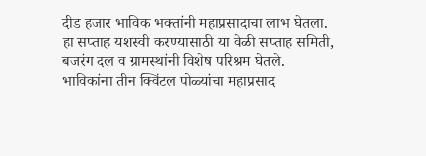दीड हजार भाविक भक्तांनी महाप्रसादाचा लाभ घेतला. हा सप्ताह यशस्वी करण्यासाठी या वेळी सप्ताह समिती, बजरंग दल व ग्रामस्थांनी विशेष परिश्रम घेतले.
भाविकांना तीन क्विंटल पोळ्यांचा महाप्रसाद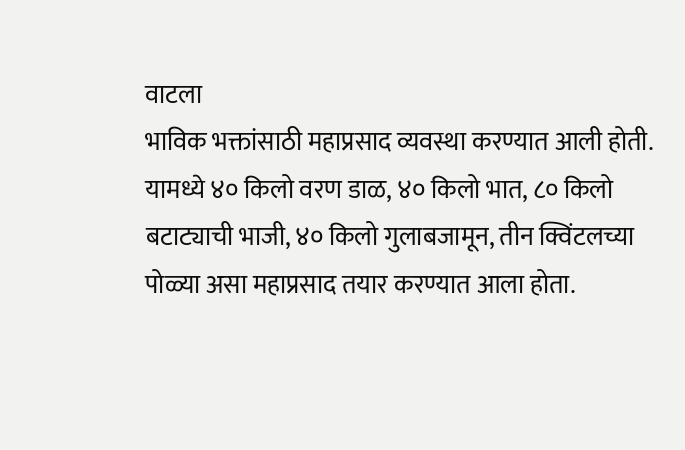वाटला
भाविक भक्तांसाठी महाप्रसाद व्यवस्था करण्यात आली होती. यामध्ये ४० किलो वरण डाळ, ४० किलो भात, ८० किलो बटाट्याची भाजी, ४० किलो गुलाबजामून, तीन क्विंटलच्या पोळ्या असा महाप्रसाद तयार करण्यात आला होता.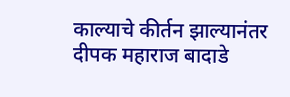काल्याचे कीर्तन झाल्यानंतर दीपक महाराज बादाडे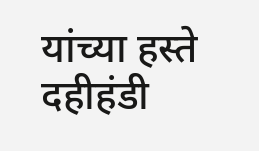यांच्या हस्ते दहीहंडी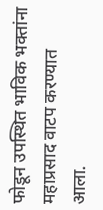फोडून उपस्थित भाविक भक्तांना महाप्रसाद वाटप करण्यात आला.